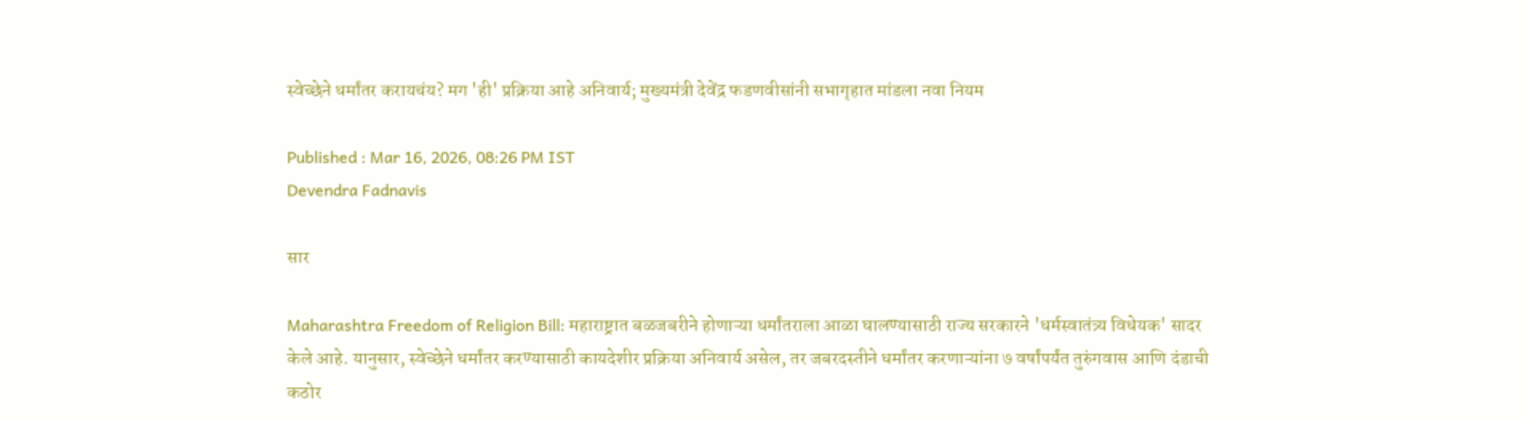स्वेच्छेने धर्मांतर करायचंय? मग 'ही' प्रक्रिया आहे अनिवार्य; मुख्यमंत्री देवेंद्र फडणवीसांनी सभागृहात मांडला नवा नियम

Published : Mar 16, 2026, 08:26 PM IST
Devendra Fadnavis

सार

Maharashtra Freedom of Religion Bill: महाराष्ट्रात बळजबरीने होणाऱ्या धर्मांतराला आळा घालण्यासाठी राज्य सरकारने 'धर्मस्वातंत्र्य विधेयक' सादर केले आहे. यानुसार, स्वेच्छेने धर्मांतर करण्यासाठी कायदेशीर प्रक्रिया अनिवार्य असेल, तर जबरदस्तीने धर्मांतर करणाऱ्यांना ७ वर्षांपर्यंत तुरुंगवास आणि दंडाची कठोर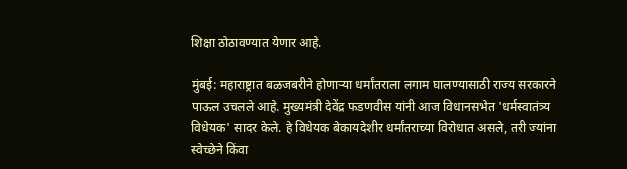शिक्षा ठोठावण्यात येणार आहे.

मुंबई: महाराष्ट्रात बळजबरीने होणाऱ्या धर्मांतराला लगाम घालण्यासाठी राज्य सरकारने पाऊल उचलले आहे. मुख्यमंत्री देवेंद्र फडणवीस यांनी आज विधानसभेत 'धर्मस्वातंत्र्य विधेयक' सादर केले. हे विधेयक बेकायदेशीर धर्मांतराच्या विरोधात असले, तरी ज्यांना स्वेच्छेने किंवा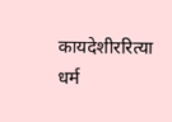कायदेशीररित्या धर्म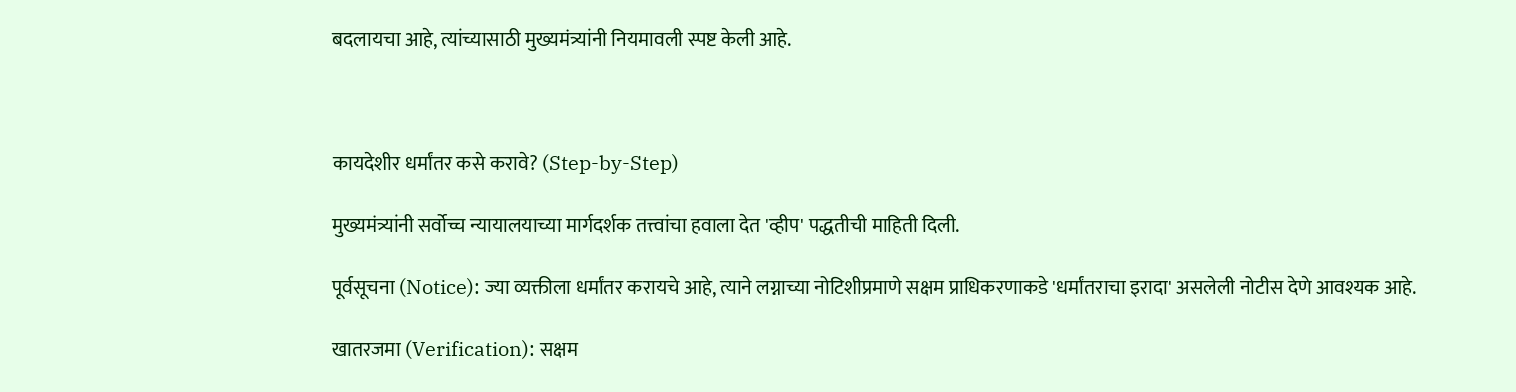बदलायचा आहे, त्यांच्यासाठी मुख्यमंत्र्यांनी नियमावली स्पष्ट केली आहे.



कायदेशीर धर्मांतर कसे करावे? (Step-by-Step)

मुख्यमंत्र्यांनी सर्वोच्च न्यायालयाच्या मार्गदर्शक तत्त्वांचा हवाला देत 'व्हीप' पद्धतीची माहिती दिली.

पूर्वसूचना (Notice): ज्या व्यक्तीला धर्मांतर करायचे आहे, त्याने लग्नाच्या नोटिशीप्रमाणे सक्षम प्राधिकरणाकडे 'धर्मांतराचा इरादा' असलेली नोटीस देणे आवश्यक आहे.

खातरजमा (Verification): सक्षम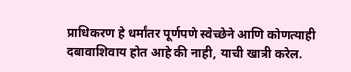प्राधिकरण हे धर्मांतर पूर्णपणे स्वेच्छेने आणि कोणत्याही दबावाशिवाय होत आहे की नाही, याची खात्री करेल.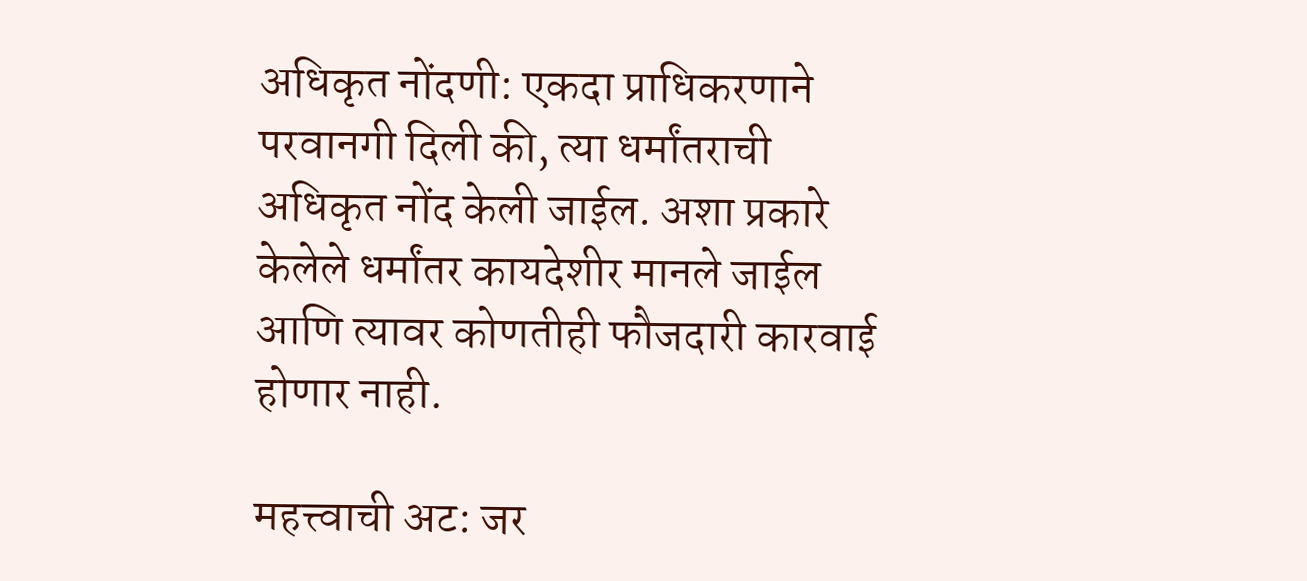अधिकृत नोंदणी: एकदा प्राधिकरणाने परवानगी दिली की, त्या धर्मांतराची अधिकृत नोंद केली जाईल. अशा प्रकारे केलेले धर्मांतर कायदेशीर मानले जाईल आणि त्यावर कोणतीही फौजदारी कारवाई होणार नाही.

महत्त्वाची अट: जर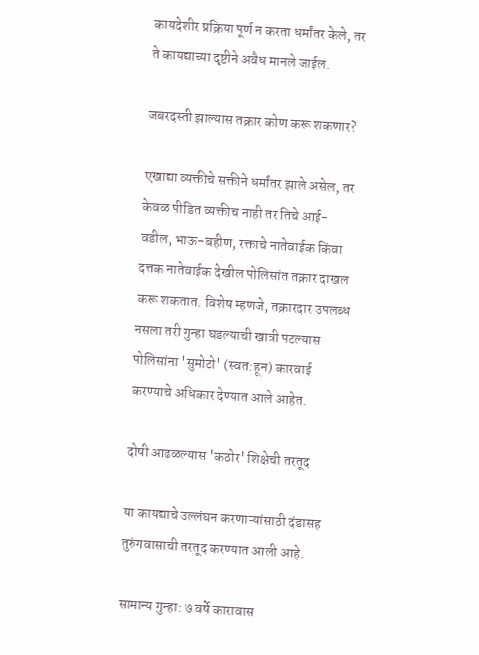कायदेशीर प्रक्रिया पूर्ण न करता धर्मांतर केले, तर ते कायद्याच्या दृष्टीने अवैध मानले जाईल.

जबरदस्ती झाल्यास तक्रार कोण करू शकणार?

एखाद्या व्यक्तीचे सक्तीने धर्मांतर झाले असेल, तर केवळ पीडित व्यक्तीच नाही तर तिचे आई-वडील, भाऊ-बहीण, रक्ताचे नातेवाईक किंवा दत्तक नातेवाईक देखील पोलिसांत तक्रार दाखल करू शकतात. विशेष म्हणजे, तक्रारदार उपलब्ध नसला तरी गुन्हा घडल्याची खात्री पटल्यास पोलिसांना 'सुमोटो' (स्वत:हून) कारवाई करण्याचे अधिकार देण्यात आले आहेत.

दोषी आढळल्यास 'कठोर' शिक्षेची तरतूद

या कायद्याचे उल्लंघन करणाऱ्यांसाठी दंडासह तुरुंगवासाची तरतूद करण्यात आली आहे.

सामान्य गुन्हा: ७ वर्षे कारावास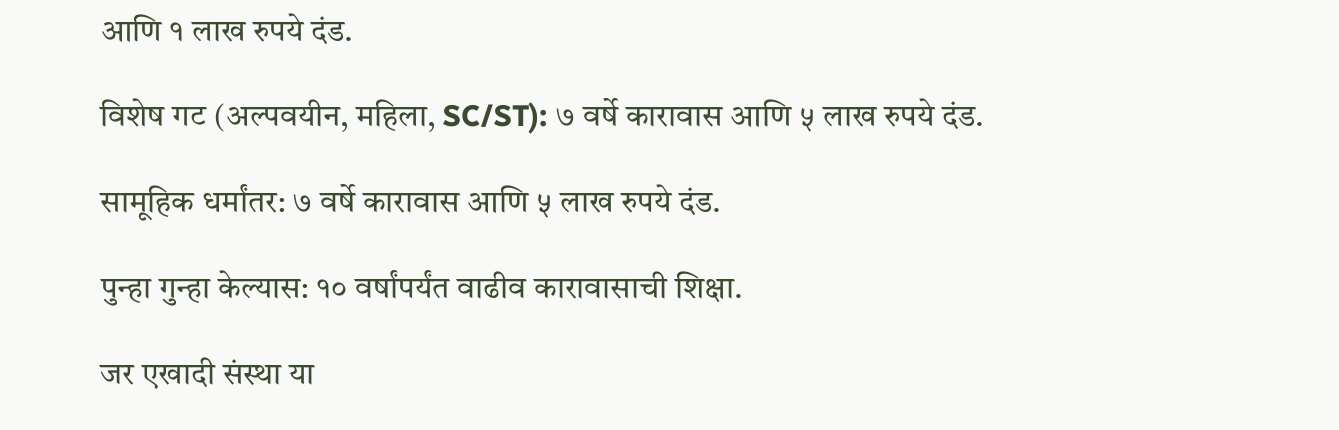आणि १ लाख रुपये दंड.

विशेष गट (अल्पवयीन, महिला, SC/ST): ७ वर्षे कारावास आणि ५ लाख रुपये दंड.

सामूहिक धर्मांतर: ७ वर्षे कारावास आणि ५ लाख रुपये दंड.

पुन्हा गुन्हा केल्यास: १० वर्षांपर्यंत वाढीव कारावासाची शिक्षा.

जर एखादी संस्था या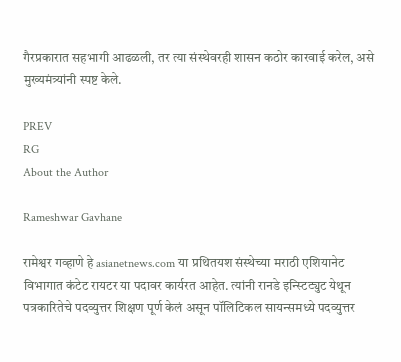गैरप्रकारात सहभागी आढळली, तर त्या संस्थेवरही शासन कठोर कारवाई करेल, असे मुख्यमंत्र्यांनी स्पष्ट केले.

PREV
RG
About the Author

Rameshwar Gavhane

रामेश्वर गव्हाणे हे asianetnews.com या प्रथितयश संस्थेच्या मराठी एशियानेट विभागात कंटेट रायटर या पदावर कार्यरत आहेत. त्यांनी रानडे इन्स्टिट्युट येथून पत्रकारितेचे पदव्युत्तर शिक्षण पूर्ण केलं असून पॉलिटिकल सायन्समध्ये पदव्युत्तर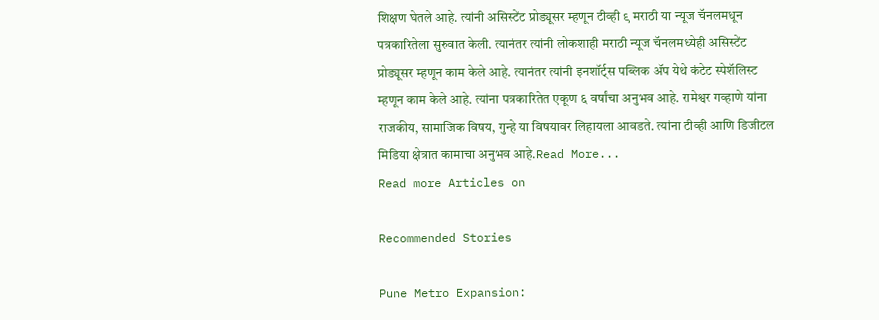शिक्षण घेतले आहे. त्यांनी असिस्टेंट प्रोड्यूसर म्हणून टीव्ही ९ मराठी या न्यूज चॅनलमधून पत्रकारितेला सुरुवात केली. त्यानंतर त्यांनी लोकशाही मराठी न्यूज चॅनलमध्येही असिस्टेंट प्रोड्यूसर म्हणून काम केले आहे. त्यानंतर त्यांनी इनशॉर्ट्स पब्लिक ॲप येथे कंटेट स्पेशॅलिस्ट म्हणून काम केले आहे. त्यांना पत्रकारितेत एकूण ६ वर्षांचा अनुभव आहे. रामेश्वर गव्हाणे यांना राजकीय, सामाजिक विषय, गुन्हे या विषयावर लिहायला आवडते. त्यांना टीव्ही आणि डिजीटल मिडिया क्षेत्रात कामाचा अनुभव आहे.Read More...
Read more Articles on

Recommended Stories

Pune Metro Expansion: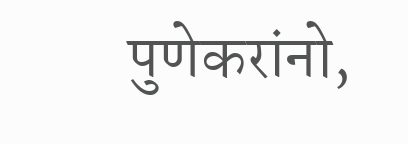पुणेकरांनो,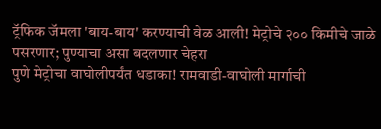ट्रॅफिक जॅमला 'बाय-बाय' करण्याची वेळ आली! मेट्रोचे २०० किमीचे जाळे पसरणार; पुण्याचा असा बदलणार चेहरा
पुणे मेट्रोचा वाघोलीपर्यंत धडाका! रामवाडी-वाघोली मार्गाची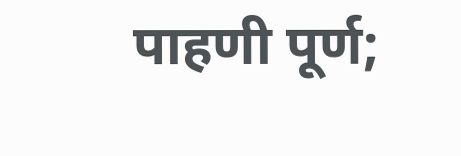पाहणी पूर्ण;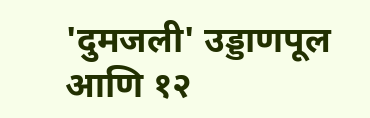'दुमजली' उड्डाणपूल आणि १२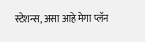स्टेशन्स, असा आहे मेगा प्लॅन